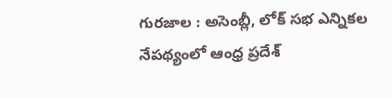గురజాల : అసెంబ్లీ, లోక్ సభ ఎన్నికల నేపథ్యంలో ఆంధ్ర ప్రదేశ్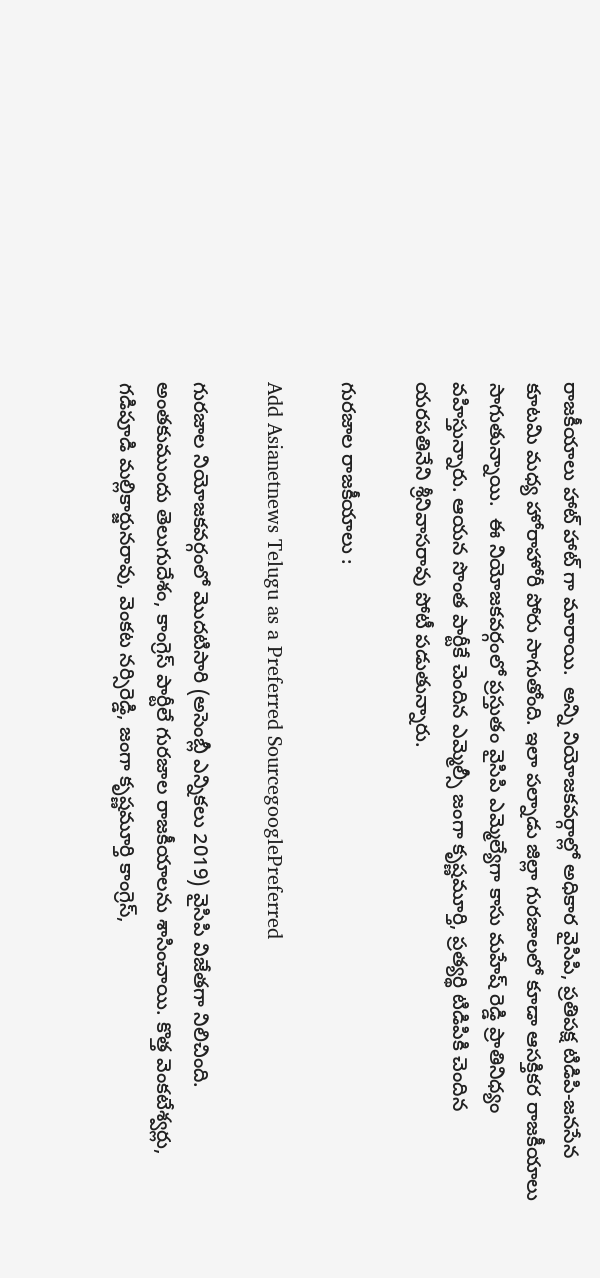రాజకీయాలు హాట్ హాట్ గా మారాయి.  అన్ని నియోజకవర్గాల్లో అధికార వైసిపి, ప్రతిపక్ష టిడిపి-జనసేన కూటమి మధ్య హోరాహోరీ పోరు సాగుతోంది. ఇలా పల్నాడు జిల్లా గురజాలలో కూడా ఆసక్తికర రాజకీయాలు సాగుతున్నాయి.  ఈ నియోజకవర్గంలో ప్రస్తుతం వైసిపి ఎమ్మెల్యేగా కాసు మహేష్ రెడ్డి ప్రాతినిధ్యం వహిస్తున్నారు. ఆయన సొంత పార్టీకే చెందిన ఎమ్మెల్సీ జంగా కృష్ణమూర్తి, ప్రత్యర్థి టిడిపికి చెందిన యరపతినేని శ్రీనివాసరావు పోటీ పడుతున్నారు.

గురజాల రాజకీయాలు :

Add Asianetnews Telugu as a Preferred SourcegooglePreferred

గురజాల నియోజకవర్గంలో మొదటిసారి (అసెంబ్లీ ఎన్నికలు 2019) వైసిపి విజేతగా నిలిచింది. అంతకుముందు తెలుగుదేశం, కాంగ్రెస్ పార్టీలే గురజాల రాజకీయాలను శాసించాయి. కొత్త వెంకటేశ్వర్లు, గడిపూడి మల్లికార్జునరావు, వెంకట నర్సిరెడ్డి, జంగా కృష్ణమూర్తి కాంగ్రెస్,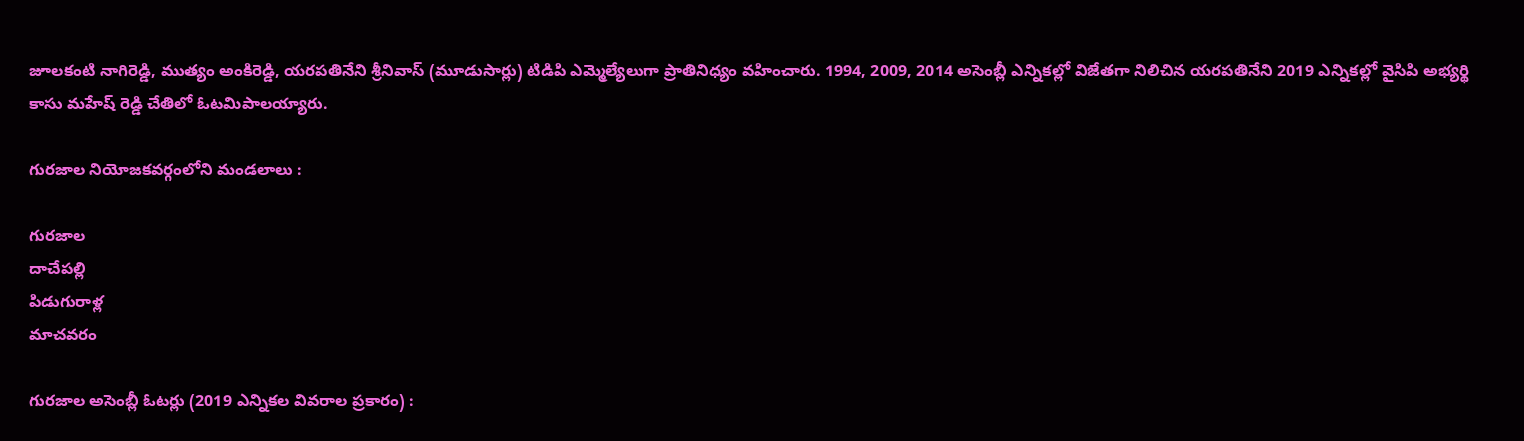జూలకంటి నాగిరెడ్డి, ముత్యం అంకిరెడ్డి, యరపతినేని శ్రీనివాస్ (మూడుసార్లు) టిడిపి ఎమ్మెల్యేలుగా ప్రాతినిధ్యం వహించారు. 1994, 2009, 2014 అసెంబ్లీ ఎన్నికల్లో విజేతగా నిలిచిన యరపతినేని 2019 ఎన్నికల్లో వైసిపి అభ్యర్థి కాసు మహేష్ రెడ్డి చేతిలో ఓటమిపాలయ్యారు.

గురజాల నియోజకవర్గంలోని మండలాలు :

గురజాల
దాచేపల్లి
పిడుగురాళ్ల
మాచవరం

గురజాల అసెంబ్లీ ఓటర్లు (2019 ఎన్నికల వివరాల ప్రకారం) :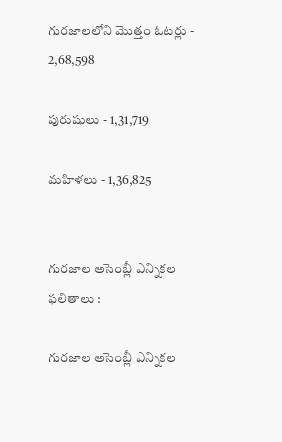గురజాలలోని మొత్తం ఓటర్లు - 2,68,598

పురుషులు - 1,31,719

మహిళలు - 1,36,825


గురజాల అసెంబ్లీ ఎన్నికల ఫలితాలు :

గురజాల అసెంబ్లీ ఎన్నికల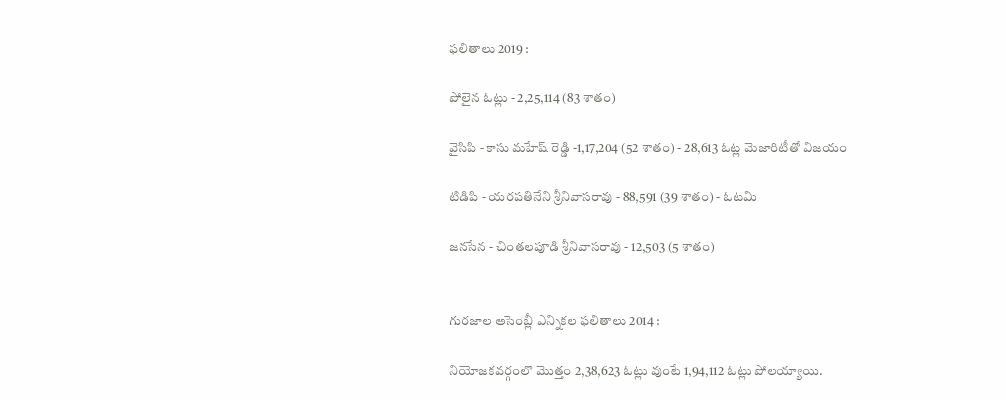ఫలితాలు 2019 :

పోలైన ఓట్లు - 2,25,114 (83 శాతం)

వైసిపి - కాసు మహేష్ రెడ్డి -1,17,204 (52 శాతం) - 28,613 ఓట్ల మెజారిటీతో విజయం

టిడిపి - యరపతినేని శ్రీనివాసరావు - 88,591 (39 శాతం) - ఓటమి

జనసేన - చింతలపూడి శ్రీనివాసరావు - 12,503 (5 శాతం)


గురజాల అసెంబ్లీ ఎన్నికల ఫలితాలు 2014 :

నియోజకవర్గంలొ మొత్తం 2,38,623 ఓట్లు వుంటే 1,94,112 ఓట్లు పోలయ్యాయి.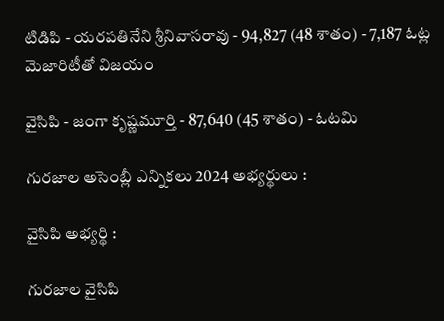టిడిపి - యరపతినేని శ్రీనివాసరావు - 94,827 (48 శాతం) - 7,187 ఓట్ల మెజారిటీతో విజయం

వైసిపి - జంగా కృష్ణమూర్తి - 87,640 (45 శాతం) - ఓటమి

గురజాల అసెంబ్లీ ఎన్నికలు 2024 అభ్యర్థులు :

వైసిపి అభ్యర్థి :

గురజాల వైసిపి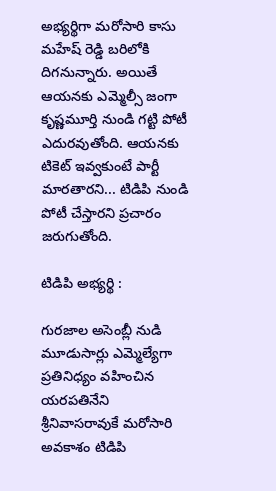అభ్యర్థిగా మరోసారి కాసు మహేష్ రెడ్డి బరిలోకి దిగనున్నారు. అయితే ఆయనకు ఎమ్మెల్సీ జంగా కృష్ణమూర్తి నుండి గట్టి పోటీ ఎదురవుతోంది. ఆయనకు టికెట్ ఇవ్వకుంటే పార్టీ మారతారని... టిడిపి నుండి పోటీ చేస్తారని ప్రచారం జరుగుతోంది.

టిడిపి అభ్యర్థి :

గురజాల అసెంబ్లీ నుడి మూడుసార్లు ఎమ్మెల్యేగా ప్రతినిధ్యం వహించిన యరపతినేని శ్రీనివాసరావుకే మరోసారి అవకాశం టిడిపి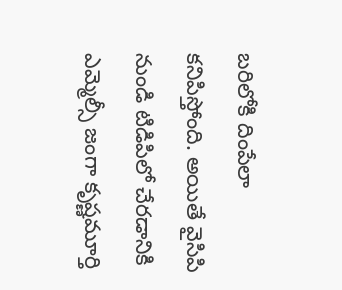బరిలోకి దింపేలా కనిపిస్తోంది. అయితే వైసిపి నుండి టిడిపిలో చేరడానికి ఎమ్మెల్సీ జంగా కృష్ణమూర్తి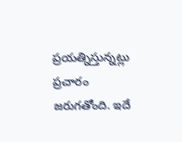ప్రయత్నిస్తున్నట్లు ప్రచారం జరుగతోంది. ఇదే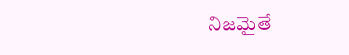నిజమైతే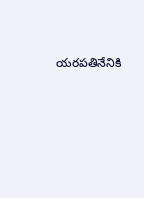యరపతినేనికి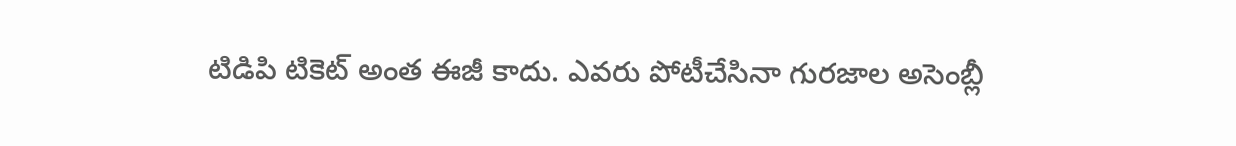టిడిపి టికెట్ అంత ఈజీ కాదు. ఎవరు పోటీచేసినా గురజాల అసెంబ్లీ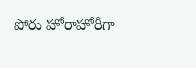పోరు హోరాహోరీగా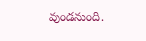వుండనుంది.